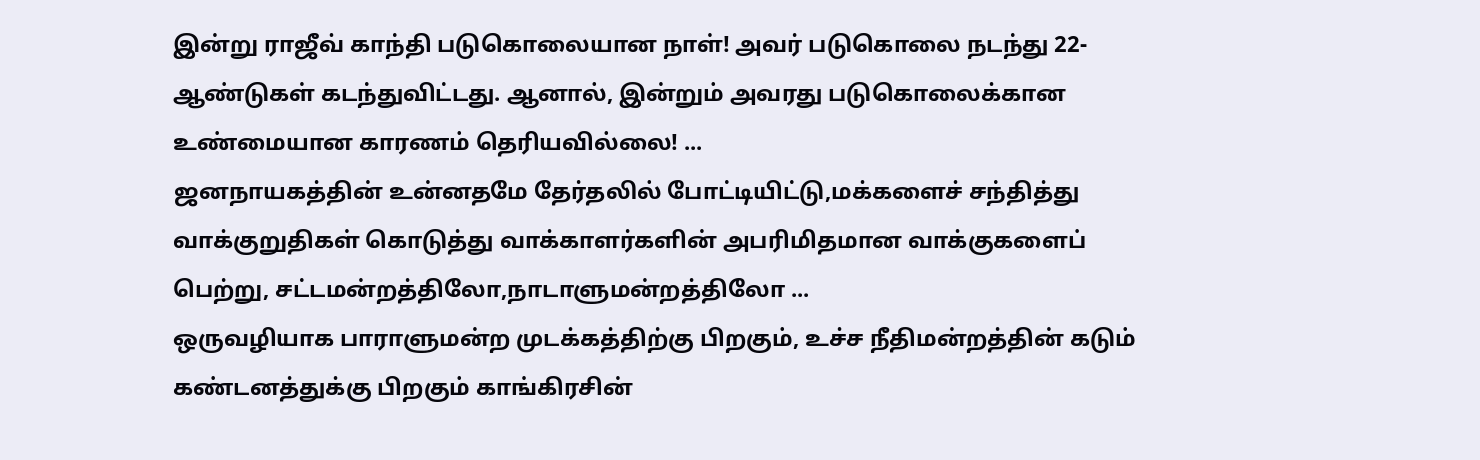இன்று ராஜீவ் காந்தி படுகொலையான நாள்! அவர் படுகொலை நடந்து 22- ஆண்டுகள் கடந்துவிட்டது. ஆனால், இன்றும் அவரது படுகொலைக்கான உண்மையான காரணம் தெரியவில்லை! ...
ஜனநாயகத்தின் உன்னதமே தேர்தலில் போட்டியிட்டு,மக்களைச் சந்தித்து வாக்குறுதிகள் கொடுத்து வாக்காளர்களின் அபரிமிதமான வாக்குகளைப் பெற்று, சட்டமன்றத்திலோ,நாடாளுமன்றத்திலோ ...
ஒருவழியாக பாராளுமன்ற முடக்கத்திற்கு பிறகும், உச்ச நீதிமன்றத்தின் கடும் கண்டனத்துக்கு பிறகும் காங்கிரசின்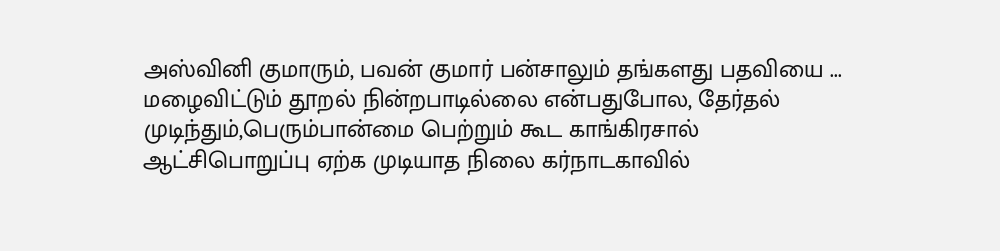அஸ்வினி குமாரும், பவன் குமார் பன்சாலும் தங்களது பதவியை ...
மழைவிட்டும் தூறல் நின்றபாடில்லை என்பதுபோல, தேர்தல் முடிந்தும்,பெரும்பான்மை பெற்றும் கூட காங்கிரசால் ஆட்சிபொறுப்பு ஏற்க முடியாத நிலை கர்நாடகாவில்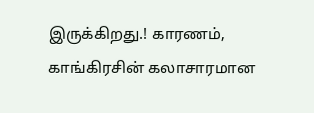இருக்கிறது.! காரணம், காங்கிரசின் கலாசாரமான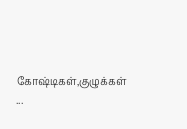கோஷ்டிகள்,குழுக்கள் ...